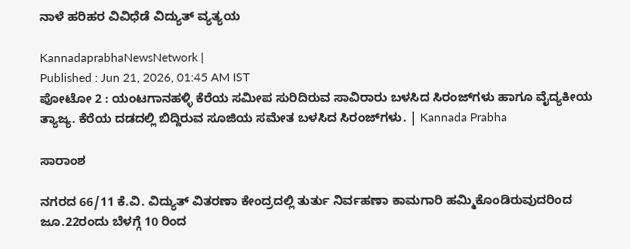ನಾಳೆ ಹರಿಹರ ವಿವಿಧೆಡೆ ವಿದ್ಯುತ್ ವ್ಯತ್ಯಯ

KannadaprabhaNewsNetwork |
Published : Jun 21, 2026, 01:45 AM IST
ಪೋಟೋ 2 : ಯಂಟಗಾನಹಳ್ಳಿ ಕೆರೆಯ ಸಮೀಪ ಸುರಿದಿರುವ ಸಾವಿರಾರು ಬಳಸಿದ ಸಿರಂಜ್‍ಗಳು ಹಾಗೂ ವೈದ್ಯಕೀಯ ತ್ಯಾಜ್ಯ. ಕೆರೆಯ ದಡದಲ್ಲಿ ಬಿದ್ದಿರುವ ಸೂಜಿಯ ಸಮೇತ ಬಳಸಿದ ಸಿರಂಜ್‍ಗಳು. | Kannada Prabha

ಸಾರಾಂಶ

ನಗರದ 66/11 ಕೆ.ವಿ. ವಿದ್ಯುತ್ ವಿತರಣಾ ಕೇಂದ್ರದಲ್ಲಿ ತುರ್ತು ನಿರ್ವಹಣಾ ಕಾಮಗಾರಿ ಹಮ್ಮಿಕೊಂಡಿರುವುದರಿಂದ ಜೂ.22ರಂದು ಬೆಳಗ್ಗೆ 10 ರಿಂದ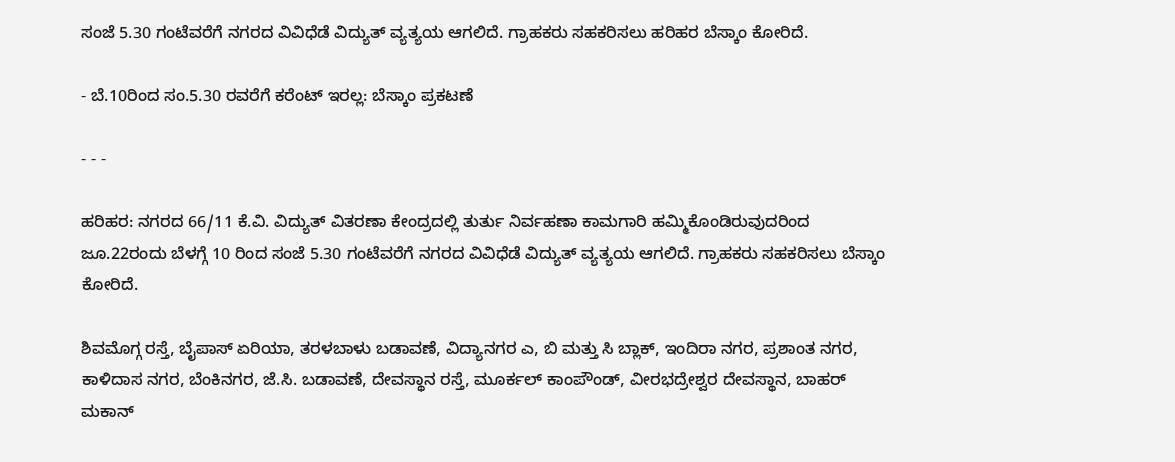ಸಂಜೆ 5.30 ಗಂಟೆವರೆಗೆ ನಗರದ ವಿವಿಧೆಡೆ ವಿದ್ಯುತ್‌ ವ್ಯತ್ಯಯ ಆಗಲಿದೆ. ಗ್ರಾಹಕರು ಸಹಕರಿಸಲು ಹರಿಹರ ಬೆಸ್ಕಾಂ ಕೋರಿದೆ.

- ಬೆ.10ರಿಂದ ಸಂ.5.30 ರವರೆಗೆ ಕರೆಂಟ್ ಇರಲ್ಲ: ಬೆಸ್ಕಾಂ ಪ್ರಕಟಣೆ

- - -

ಹರಿಹರ: ನಗರದ 66/11 ಕೆ.ವಿ. ವಿದ್ಯುತ್ ವಿತರಣಾ ಕೇಂದ್ರದಲ್ಲಿ ತುರ್ತು ನಿರ್ವಹಣಾ ಕಾಮಗಾರಿ ಹಮ್ಮಿಕೊಂಡಿರುವುದರಿಂದ ಜೂ.22ರಂದು ಬೆಳಗ್ಗೆ 10 ರಿಂದ ಸಂಜೆ 5.30 ಗಂಟೆವರೆಗೆ ನಗರದ ವಿವಿಧೆಡೆ ವಿದ್ಯುತ್‌ ವ್ಯತ್ಯಯ ಆಗಲಿದೆ. ಗ್ರಾಹಕರು ಸಹಕರಿಸಲು ಬೆಸ್ಕಾಂ ಕೋರಿದೆ.

ಶಿವಮೊಗ್ಗ ರಸ್ತೆ, ಬೈಪಾಸ್ ಏರಿಯಾ, ತರಳಬಾಳು ಬಡಾವಣೆ, ವಿದ್ಯಾನಗರ ಎ, ಬಿ ಮತ್ತು ಸಿ ಬ್ಲಾಕ್, ಇಂದಿರಾ ನಗರ, ಪ್ರಶಾಂತ ನಗರ, ಕಾಳಿದಾಸ ನಗರ, ಬೆಂಕಿನಗರ, ಜೆ.ಸಿ. ಬಡಾವಣೆ, ದೇವಸ್ಥಾನ ರಸ್ತೆ, ಮೂರ್ಕಲ್ ಕಾಂಪೌಂಡ್, ವೀರಭದ್ರೇಶ್ವರ ದೇವಸ್ಥಾನ, ಬಾಹರ್ ಮಕಾನ್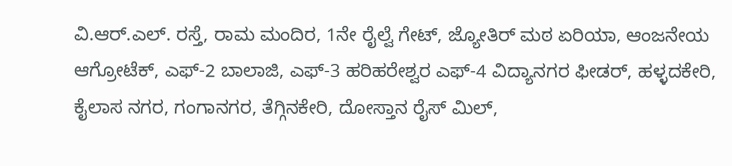ವಿ.ಆರ್.ಎಲ್. ರಸ್ತೆ, ರಾಮ ಮಂದಿರ, 1ನೇ ರೈಲ್ವೆ ಗೇಟ್, ಜ್ಯೋತಿರ್ ಮಠ ಏರಿಯಾ, ಆಂಜನೇಯ ಆಗ್ರೋಟೆಕ್, ಎಫ್-2 ಬಾಲಾಜಿ, ಎಫ್-3 ಹರಿಹರೇಶ್ವರ ಎಫ್-4 ವಿದ್ಯಾನಗರ ಫೀಡರ್, ಹಳ್ಳದಕೇರಿ, ಕೈಲಾಸ ನಗರ, ಗಂಗಾನಗರ, ತೆಗ್ಗಿನಕೇರಿ, ದೋಸ್ತಾನ ರೈಸ್ ಮಿಲ್,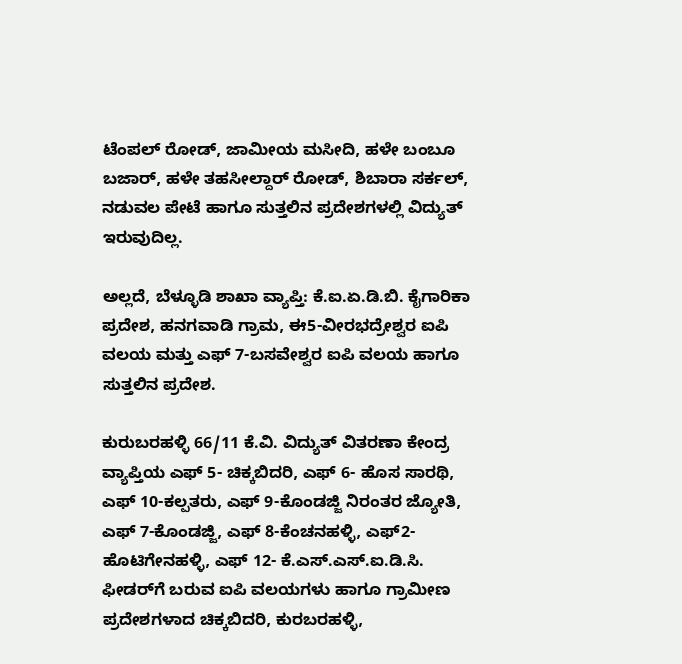ಟೆಂಪಲ್ ರೋಡ್, ಜಾಮೀಯ ಮಸೀದಿ, ಹಳೇ ಬಂಬೂ ಬಜಾರ್, ಹಳೇ ತಹಸೀಲ್ದಾರ್ ರೋಡ್, ಶಿಬಾರಾ ಸರ್ಕಲ್, ನಡುವಲ ಪೇಟೆ ಹಾಗೂ ಸುತ್ತಲಿನ ಪ್ರದೇಶಗಳಲ್ಲಿ ವಿದ್ಯುತ್ ಇರುವುದಿಲ್ಲ.

ಅಲ್ಲದೆ, ಬೆಳ್ಳೂಡಿ ಶಾಖಾ ವ್ಯಾಪ್ತಿ: ಕೆ.ಐ.ಏ.ಡಿ.ಬಿ. ಕೈಗಾರಿಕಾ ಪ್ರದೇಶ, ಹನಗವಾಡಿ ಗ್ರಾಮ, ಈ5-ವೀರಭದ್ರೇಶ್ವರ ಐಪಿ ವಲಯ ಮತ್ತು ಎಫ್ 7-ಬಸವೇಶ್ವರ ಐಪಿ ವಲಯ ಹಾಗೂ ಸುತ್ತಲಿನ ಪ್ರದೇಶ.

ಕುರುಬರಹಳ್ಳಿ 66/11 ಕೆ.ವಿ. ವಿದ್ಯುತ್ ವಿತರಣಾ ಕೇಂದ್ರ ವ್ಯಾಪ್ತಿಯ ಎಫ್ 5- ಚಿಕ್ಕಬಿದರಿ, ಎಫ್ 6- ಹೊಸ ಸಾರಥಿ, ಎಫ್ 10-ಕಲ್ಪತರು, ಎಫ್ 9-ಕೊಂಡಜ್ಜಿ ನಿರಂತರ ಜ್ಯೋತಿ, ಎಫ್ 7-ಕೊಂಡಜ್ಜಿ, ಎಫ್ 8-ಕೆಂಚನಹಳ್ಳಿ, ಎಫ್2- ಹೊಟಿಗೇನಹಳ್ಳಿ, ಎಫ್ 12- ಕೆ.ಎಸ್.ಎಸ್.ಐ.ಡಿ.ಸಿ. ಫೀಡರ್‌ಗೆ ಬರುವ ಐಪಿ ವಲಯಗಳು ಹಾಗೂ ಗ್ರಾಮೀಣ ಪ್ರದೇಶಗಳಾದ ಚಿಕ್ಕಬಿದರಿ, ಕುರಬರಹಳ್ಳಿ,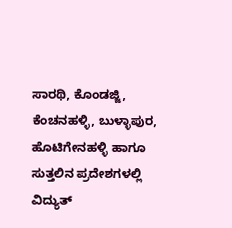ಸಾರಥಿ, ಕೊಂಡಜ್ಜಿ, ಕೆಂಚನಹಳ್ಳಿ, ಬುಳ್ಳಾಪುರ, ಹೊಟಿಗೇನಹಳ್ಳಿ ಹಾಗೂ ಸುತ್ತಲಿನ ಪ್ರದೇಶಗಳಲ್ಲಿ ವಿದ್ಯುತ್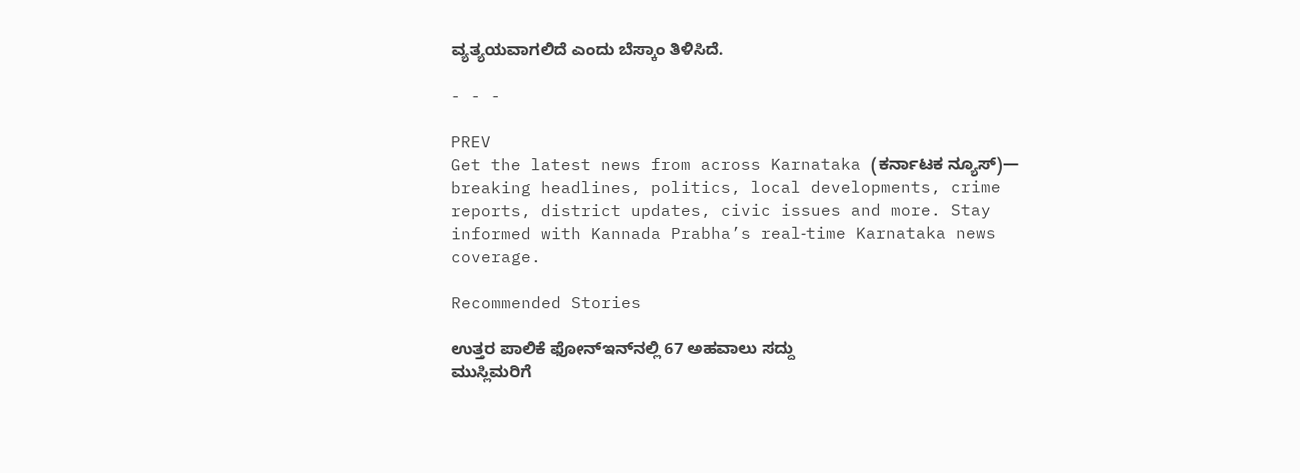ವ್ಯತ್ಯಯವಾಗಲಿದೆ ಎಂದು ಬೆಸ್ಕಾಂ ತಿಳಿಸಿದೆ.

- - -

PREV
Get the latest news from across Karnataka (ಕರ್ನಾಟಕ ನ್ಯೂಸ್)— breaking headlines, politics, local developments, crime reports, district updates, civic issues and more. Stay informed with Kannada Prabha’s real‑time Karnataka news coverage.

Recommended Stories

ಉತ್ತರ ಪಾಲಿಕೆ ಫೋನ್‌ಇನ್‌ನಲ್ಲಿ 67 ಅಹವಾಲು ಸದ್ದು
ಮುಸ್ಲಿಮರಿಗೆ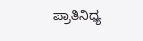ಪ್ರಾತಿನಿಧ್ಯ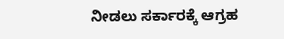ನೀಡಲು ಸರ್ಕಾರಕ್ಕೆ ಆಗ್ರಹ